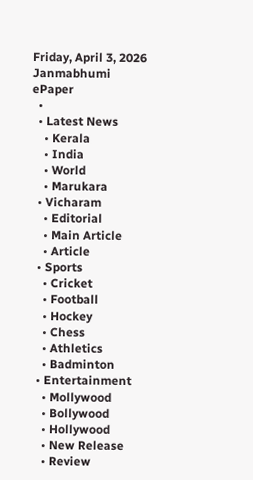Friday, April 3, 2026
Janmabhumi
ePaper
  •
  • Latest News
    • Kerala
    • India
    • World
    • Marukara
  • Vicharam
    • Editorial
    • Main Article
    • Article
  • Sports
    • Cricket
    • Football
    • Hockey
    • Chess
    • Athletics
    • Badminton
  • Entertainment
    • Mollywood
    • Bollywood
    • Hollywood
    • New Release
    • Review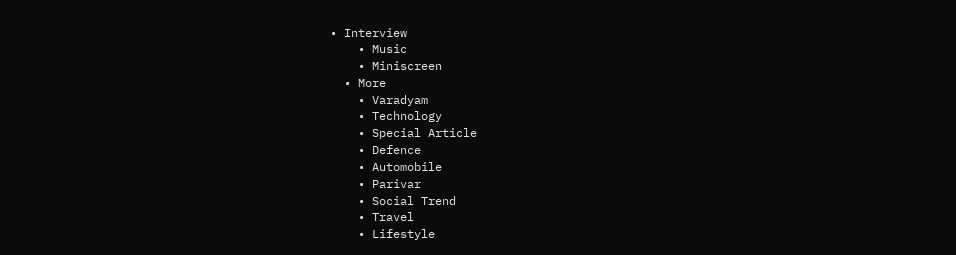• Interview
    • Music
    • Miniscreen
  • More
    • Varadyam
    • Technology
    • Special Article
    • Defence
    • Automobile
    • Parivar
    • Social Trend
    • Travel
    • Lifestyle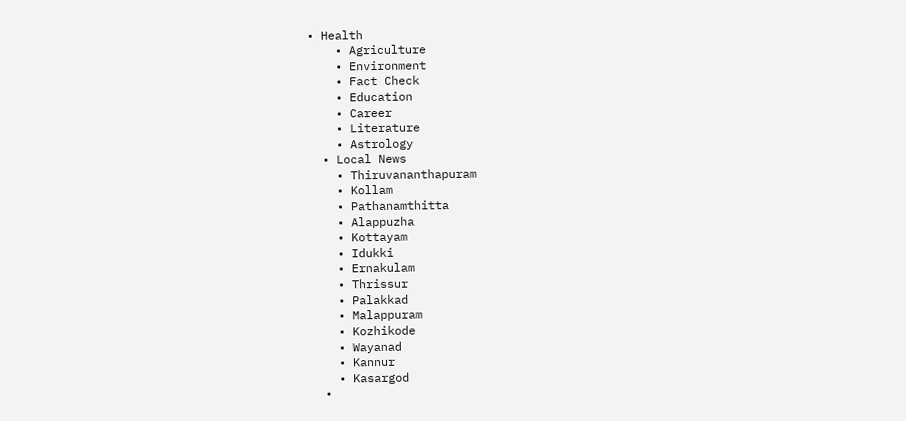• Health
    • Agriculture
    • Environment
    • Fact Check
    • Education
    • Career
    • Literature
    • Astrology
  • Local News
    • Thiruvananthapuram
    • Kollam
    • Pathanamthitta
    • Alappuzha
    • Kottayam
    • Idukki
    • Ernakulam
    • Thrissur
    • Palakkad
    • Malappuram
    • Kozhikode
    • Wayanad
    • Kannur
    • Kasargod
  •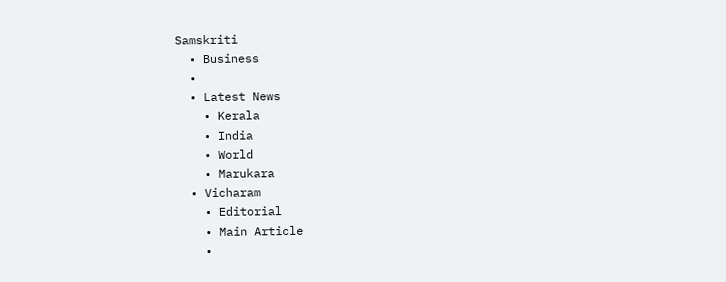Samskriti
  • Business
  •
  • Latest News
    • Kerala
    • India
    • World
    • Marukara
  • Vicharam
    • Editorial
    • Main Article
    •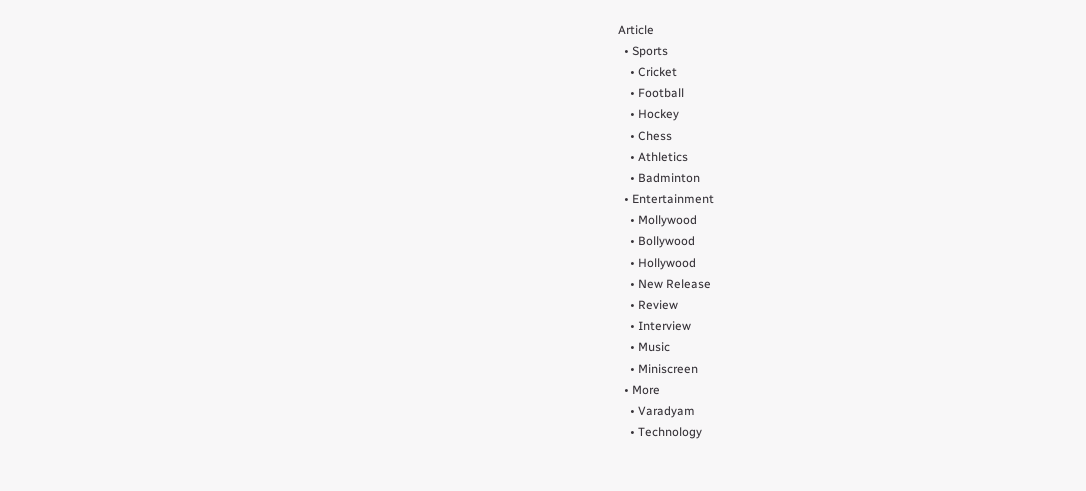Article
  • Sports
    • Cricket
    • Football
    • Hockey
    • Chess
    • Athletics
    • Badminton
  • Entertainment
    • Mollywood
    • Bollywood
    • Hollywood
    • New Release
    • Review
    • Interview
    • Music
    • Miniscreen
  • More
    • Varadyam
    • Technology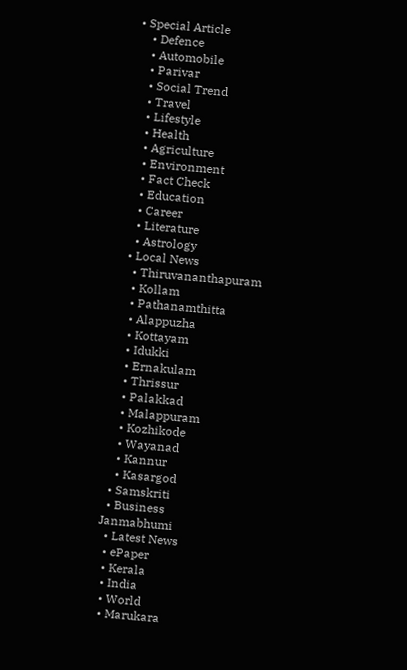• Special Article
    • Defence
    • Automobile
    • Parivar
    • Social Trend
    • Travel
    • Lifestyle
    • Health
    • Agriculture
    • Environment
    • Fact Check
    • Education
    • Career
    • Literature
    • Astrology
  • Local News
    • Thiruvananthapuram
    • Kollam
    • Pathanamthitta
    • Alappuzha
    • Kottayam
    • Idukki
    • Ernakulam
    • Thrissur
    • Palakkad
    • Malappuram
    • Kozhikode
    • Wayanad
    • Kannur
    • Kasargod
  • Samskriti
  • Business
Janmabhumi
  • Latest News
  • ePaper
  • Kerala
  • India
  • World
  • Marukara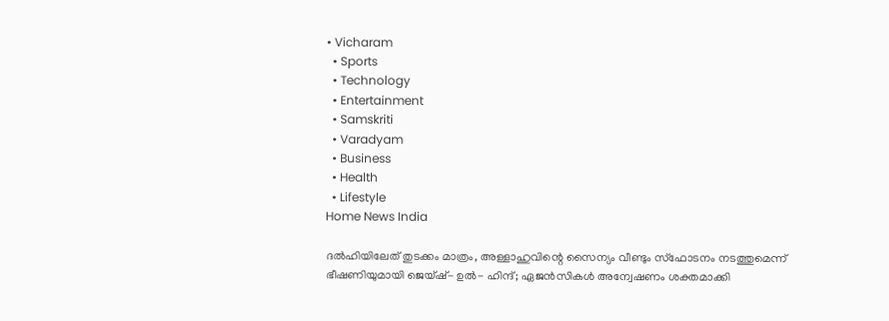• Vicharam
  • Sports
  • Technology
  • Entertainment
  • Samskriti
  • Varadyam
  • Business
  • Health
  • Lifestyle
Home News India

ദല്‍ഹിയിലേത് തുടക്കം മാത്രം, അള്ളാഹുവിന്റെ സൈന്യം വീണ്ടും സ്‌ഫോടനം നടത്തുമെന്ന് ഭീഷണിയുമായി ജെയ്ഷ്- ഉല്‍- ഹിന്ദ്; ഏജന്‍സികള്‍ അന്വേഷണം ശക്തമാക്കി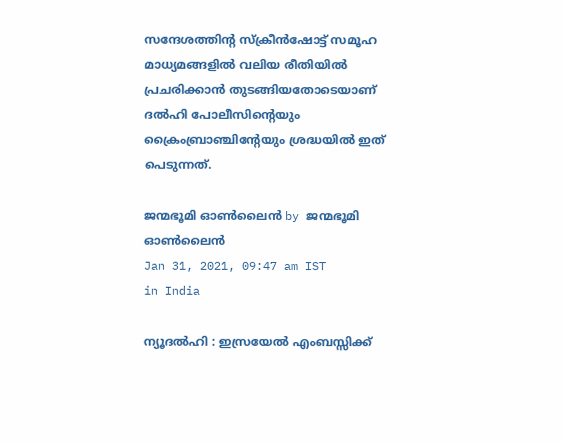സന്ദേശത്തിന്‍റ സ്‌ക്രീന്‍ഷോട്ട് സമൂഹ മാധ്യമങ്ങളില്‍ വലിയ രീതിയില്‍ പ്രചരിക്കാന്‍ തുടങ്ങിയതോടെയാണ് ദല്‍ഹി പോലീസിന്റെയും ക്രൈംബ്രാഞ്ചിന്റേയും ശ്രദ്ധയില്‍ ഇത് പെടുന്നത്.

ജന്മഭൂമി ഓണ്‍ലൈന്‍ by ജന്മഭൂമി ഓണ്‍ലൈന്‍
Jan 31, 2021, 09:47 am IST
in India

ന്യൂദല്‍ഹി : ഇസ്രയേല്‍ എംബസ്സിക്ക്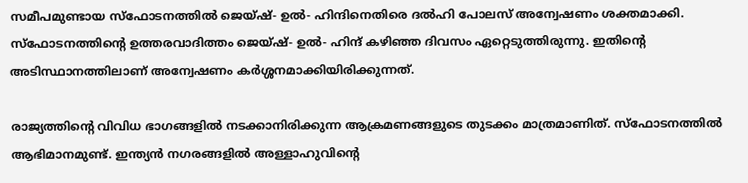സമീപമുണ്ടായ സ്‌ഫോടനത്തില്‍ ജെയ്ഷ്- ഉല്‍- ഹിന്ദിനെതിരെ ദല്‍ഹി പോലസ് അന്വേഷണം ശക്തമാക്കി. സ്‌ഫോടനത്തിന്റെ ഉത്തരവാദിത്തം ജെയ്ഷ്- ഉല്‍- ഹിന്ദ് കഴിഞ്ഞ ദിവസം ഏറ്റെടുത്തിരുന്നു. ഇതിന്റെ അടിസ്ഥാനത്തിലാണ് അന്വേഷണം കര്‍ശ്ശനമാക്കിയിരിക്കുന്നത്.

രാജ്യത്തിന്റെ വിവിധ ഭാഗങ്ങളില്‍ നടക്കാനിരിക്കുന്ന ആക്രമണങ്ങളുടെ തുടക്കം മാത്രമാണിത്. സ്‌ഫോടനത്തില്‍ ആഭിമാനമുണ്ട്. ഇന്ത്യന്‍ നഗരങ്ങളില്‍ അള്ളാഹുവിന്റെ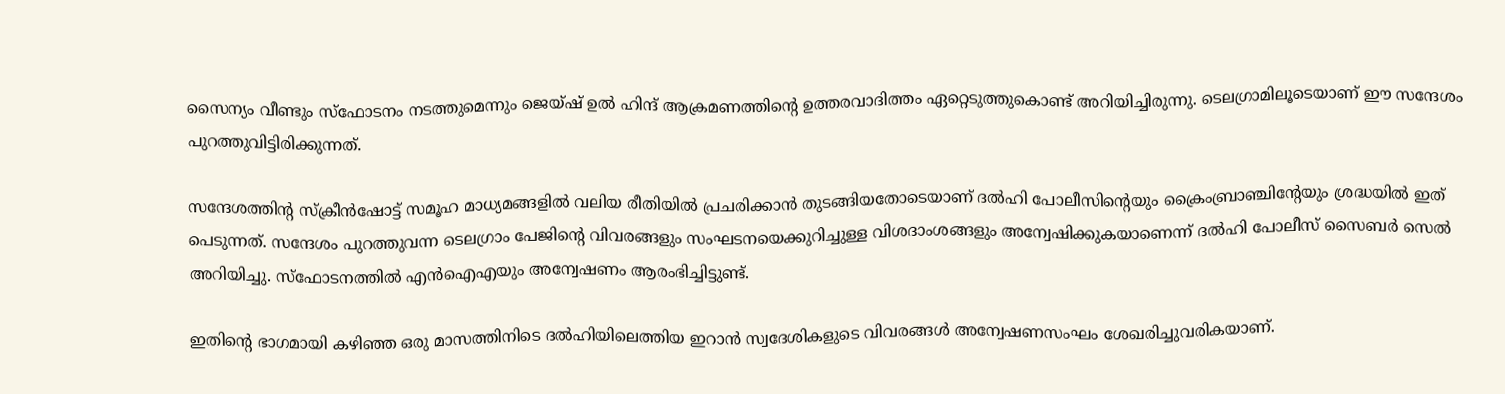സൈന്യം വീണ്ടും സ്‌ഫോടനം നടത്തുമെന്നും ജെയ്ഷ് ഉല്‍ ഹിന്ദ് ആക്രമണത്തിന്റെ ഉത്തരവാദിത്തം ഏറ്റെടുത്തുകൊണ്ട് അറിയിച്ചിരുന്നു. ടെലഗ്രാമിലൂടെയാണ് ഈ സന്ദേശം പുറത്തുവിട്ടിരിക്കുന്നത്.

സന്ദേശത്തിന്‍റ സ്‌ക്രീന്‍ഷോട്ട് സമൂഹ മാധ്യമങ്ങളില്‍ വലിയ രീതിയില്‍ പ്രചരിക്കാന്‍ തുടങ്ങിയതോടെയാണ് ദല്‍ഹി പോലീസിന്റെയും ക്രൈംബ്രാഞ്ചിന്റേയും ശ്രദ്ധയില്‍ ഇത് പെടുന്നത്. സന്ദേശം പുറത്തുവന്ന ടെലഗ്രാം പേജിന്റെ വിവരങ്ങളും സംഘടനയെക്കുറിച്ചുള്ള വിശദാംശങ്ങളും അന്വേഷിക്കുകയാണെന്ന് ദല്‍ഹി പോലീസ് സൈബര്‍ സെല്‍ അറിയിച്ചു. സ്ഫോടനത്തില്‍ എന്‍ഐഎയും അന്വേഷണം ആരംഭിച്ചിട്ടുണ്ട്.

ഇതിന്റെ ഭാഗമായി കഴിഞ്ഞ ഒരു മാസത്തിനിടെ ദല്‍ഹിയിലെത്തിയ ഇറാന്‍ സ്വദേശികളുടെ വിവരങ്ങള്‍ അന്വേഷണസംഘം ശേഖരിച്ചുവരികയാണ്.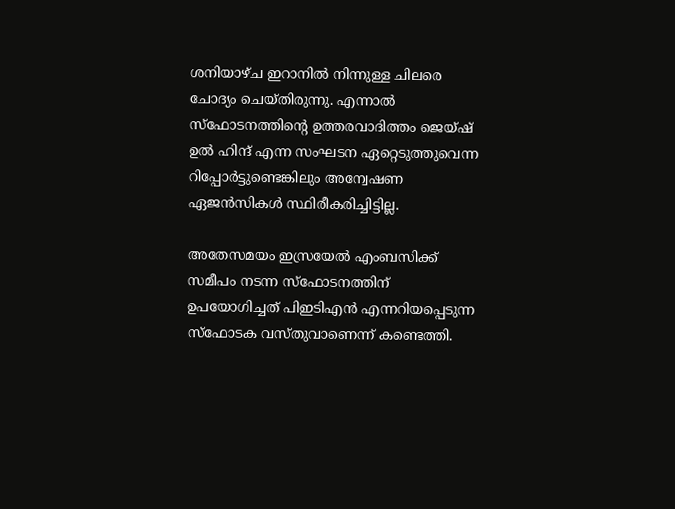ശനിയാഴ്ച ഇറാനില്‍ നിന്നുള്ള ചിലരെ ചോദ്യം ചെയ്തിരുന്നു. എന്നാല്‍ സ്ഫോടനത്തിന്റെ ഉത്തരവാദിത്തം ജെയ്ഷ് ഉല്‍ ഹിന്ദ് എന്ന സംഘടന ഏറ്റെടുത്തുവെന്ന റിപ്പോര്‍ട്ടുണ്ടെങ്കിലും അന്വേഷണ ഏജന്‍സികള്‍ സ്ഥിരീകരിച്ചിട്ടില്ല.

അതേസമയം ഇസ്രയേല്‍ എംബസിക്ക് സമീപം നടന്ന സ്ഫോടനത്തിന് ഉപയോഗിച്ചത് പിഇടിഎന്‍ എന്നറിയപ്പെടുന്ന സ്ഫോടക വസ്തുവാണെന്ന് കണ്ടെത്തി.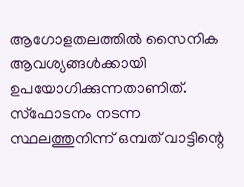ആഗോളതലത്തില്‍ സൈനിക ആവശ്യങ്ങള്‍ക്കായി ഉപയോഗിക്കുന്നതാണിത്. സ്ഫോടനം നടന്ന സ്ഥലത്തുനിന്ന് ഒമ്പത് വാട്ടിന്റെ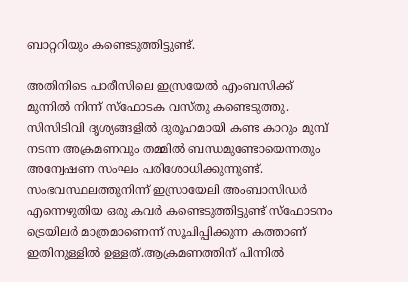ബാറ്ററിയും കണ്ടെടുത്തിട്ടുണ്ട്.

അതിനിടെ പാരീസിലെ ഇസ്രയേല്‍ എംബസിക്ക് മുന്നില്‍ നിന്ന് സ്ഫോടക വസ്തു കണ്ടെടുത്തു. സിസിടിവി ദൃശ്യങ്ങളില്‍ ദുരൂഹമായി കണ്ട കാറും മുമ്പ് നടന്ന അക്രമണവും തമ്മില്‍ ബന്ധമുണ്ടോയെന്നതും അന്വേഷണ സംഘം പരിശോധിക്കുന്നുണ്ട്. സംഭവസ്ഥലത്തുനിന്ന് ഇസ്രായേലി അംബാസിഡര്‍ എന്നെഴുതിയ ഒരു കവര്‍ കണ്ടെടുത്തിട്ടുണ്ട് സ്‌ഫോടനം ട്രെയിലര്‍ മാത്രമാണെന്ന് സൂചിപ്പിക്കുന്ന കത്താണ് ഇതിനുള്ളില്‍ ഉള്ളത്.ആക്രമണത്തിന് പിന്നില്‍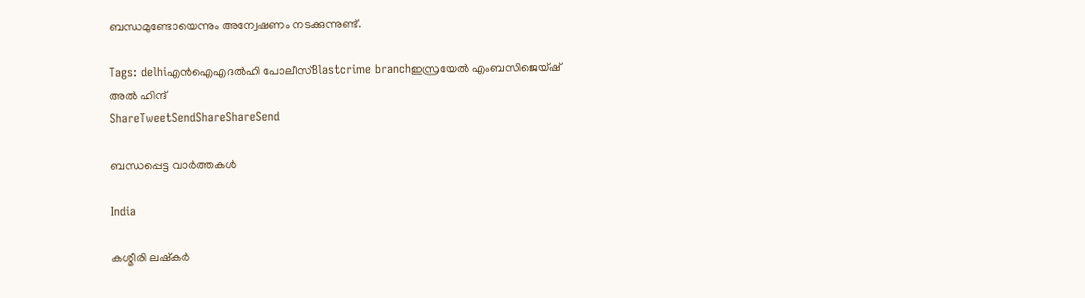ബന്ധമുണ്ടോയെന്നും അന്വേഷണം നടക്കുന്നുണ്ട്.

Tags: delhiഎൻ‌ഐ‌എദല്‍ഹി പോലീസ്Blastcrime branchഇസ്രയേല്‍ എംബസിജെയ്ഷ് അല്‍ ഹിന്ദ്
ShareTweetSendShareShareSend

ബന്ധപ്പെട്ട വാര്‍ത്തകള്‍

India

കശ്മീരി ലഷ്കർ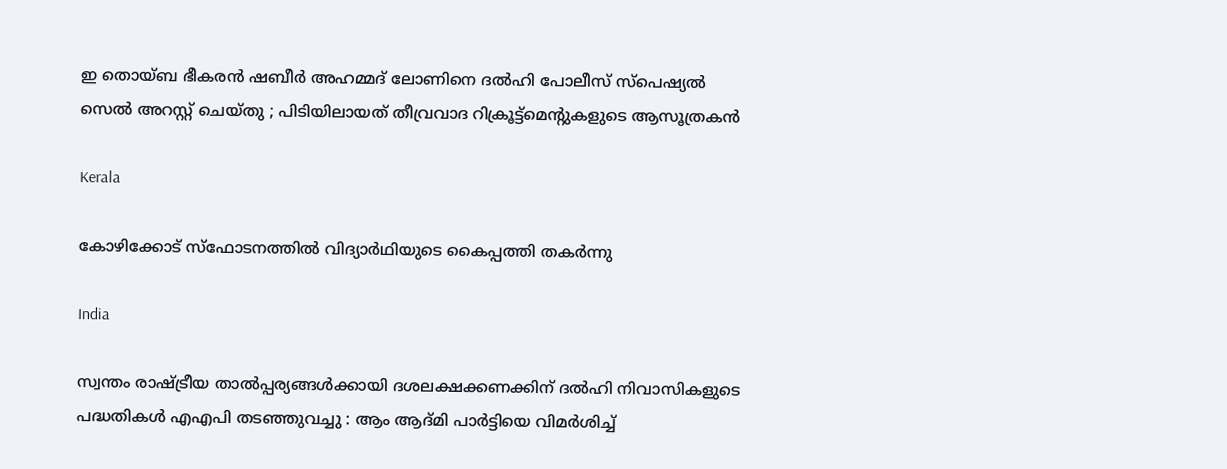ഇ തൊയ്ബ ഭീകരൻ ഷബീർ അഹമ്മദ് ലോണിനെ ദൽഹി പോലീസ് സ്‌പെഷ്യൽ സെൽ അറസ്റ്റ് ചെയ്തു ; പിടിയിലായത് തീവ്രവാദ റിക്രൂട്ട്‌മെന്റുകളുടെ ആസൂത്രകൻ

Kerala

കോഴിക്കോട് സ്‌ഫോടനത്തില്‍ വിദ്യാര്‍ഥിയുടെ കൈപ്പത്തി തകര്‍ന്നു

India

സ്വന്തം രാഷ്‌ട്രീയ താൽപ്പര്യങ്ങൾക്കായി ദശലക്ഷക്കണക്കിന് ദൽഹി നിവാസികളുടെ പദ്ധതികൾ എഎപി തടഞ്ഞുവച്ചു : ആം ആദ്മി പാർട്ടിയെ വിമർശിച്ച്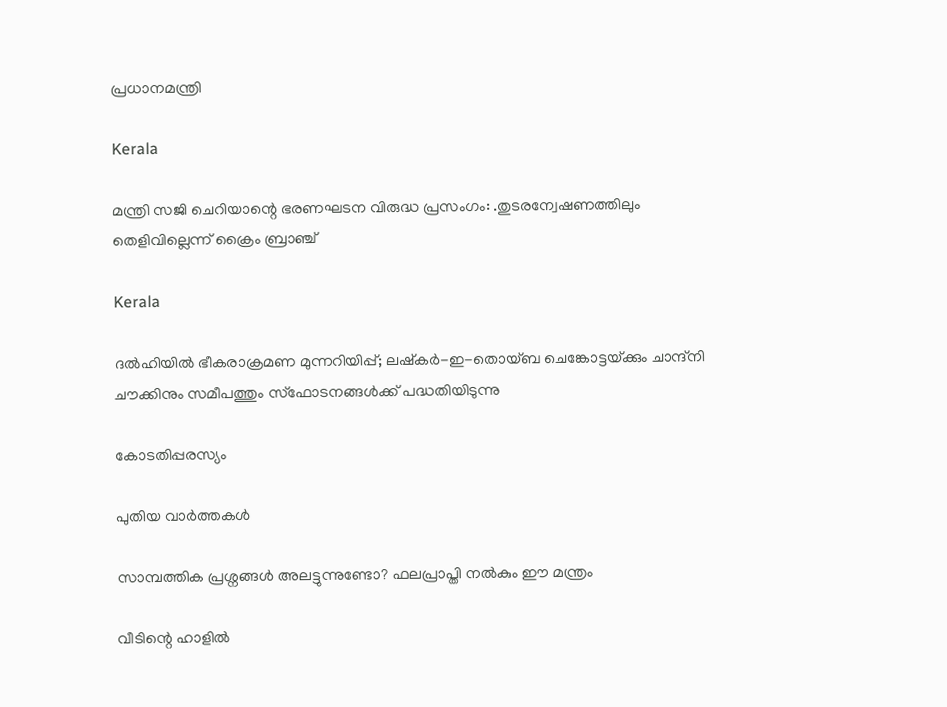പ്രധാനമന്ത്രി

Kerala

മന്ത്രി സജി ചെറിയാന്റെ ഭരണഘടന വിരുദ്ധ പ്രസംഗം: .തുടരന്വേഷണത്തിലും തെളിവില്ലെന്ന് ക്രൈം ബ്രാഞ്ച്

Kerala

ദൽഹിയിൽ ഭീകരാക്രമണ മുന്നറിയിപ്പ്; ലഷ്‌കർ-ഇ-തൊയ്ബ ചെങ്കോട്ടയ്‌ക്കും ചാന്ദ്‌നി ചൗക്കിനും സമീപത്തും സ്‌ഫോടനങ്ങൾക്ക് പദ്ധതിയിടുന്നു

കോടതിപ്പരസ്യം

പുതിയ വാര്‍ത്തകള്‍

സാമ്പത്തിക പ്രശ്നങ്ങൾ അലട്ടുന്നുണ്ടോ? ഫലപ്രാപ്തി നൽകും ഈ മന്ത്രം

വീടിന്റെ ഹാളിൽ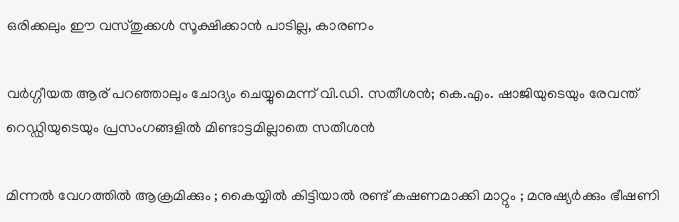ഒരിക്കലും ഈ വസ്തുക്കൾ സൂക്ഷിക്കാൻ പാടില്ല, കാരണം

വര്‍ഗ്ഗീയത ആര് പറഞ്ഞാലും ചോദ്യം ചെയ്യുമെന്ന് വി.ഡി. സതീശന്‍; കെ.എം. ഷാജിയുടെയും രേവന്ത് റെഡ്ഡിയുടെയും പ്രസംഗങ്ങളില്‍ മിണ്ടാട്ടമില്ലാതെ സതീശന്‍

മിന്നൽ വേഗത്തില്‍ ആക്രമിക്കും ; കൈയ്യിൽ കിട്ടിയാൽ രണ്ട് കഷണമാക്കി മാറ്റും ; മനുഷ്യർക്കും ഭീഷണി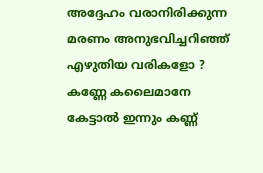അദ്ദേഹം വരാനിരിക്കുന്ന മരണം അനുഭവിച്ചറിഞ്ഞ് എഴുതിയ വരികളോ ? കണ്ണേ കലൈമാനേ കേട്ടാൽ ഇന്നും കണ്ണ്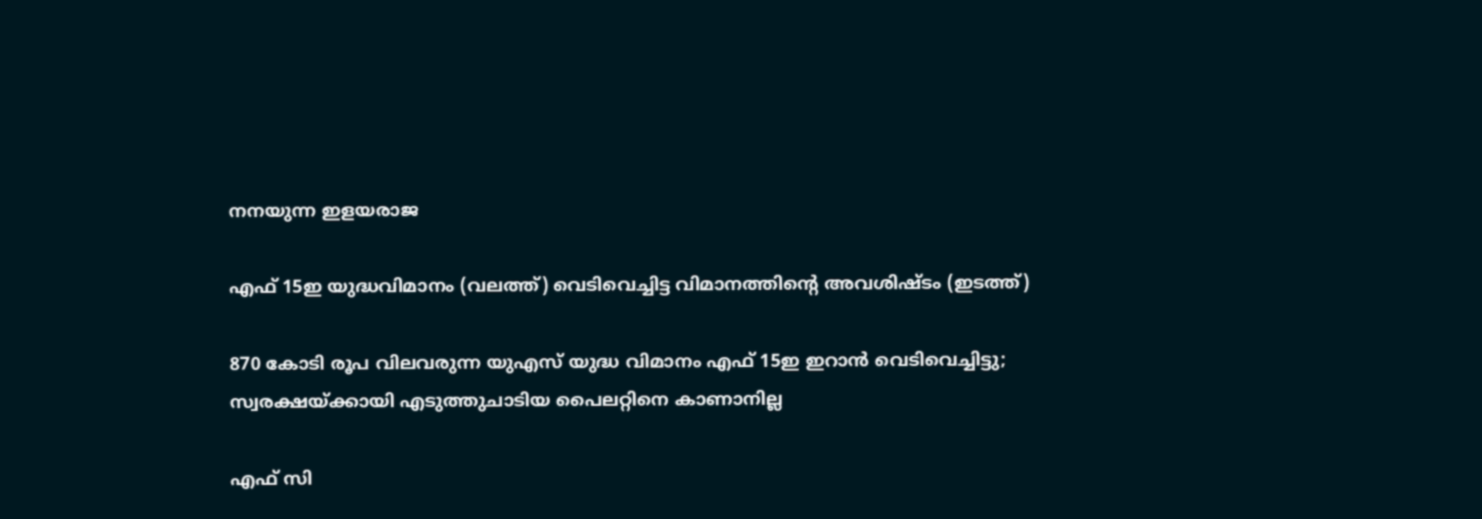നനയുന്ന ഇളയരാജ

എഫ് 15ഇ യുദ്ധവിമാനം (വലത്ത്) വെടിവെച്ചിട്ട വിമാനത്തിന്‍റെ അവശിഷ്ടം (ഇടത്ത്)

870 കോടി രൂപ വിലവരുന്ന യുഎസ് യുദ്ധ വിമാനം എഫ് 15ഇ ഇറാന്‍ വെടിവെച്ചിട്ടു; സ്വരക്ഷയ്‌ക്കായി എടുത്തുചാടിയ പൈലറ്റിനെ കാണാനില്ല

എഫ് സി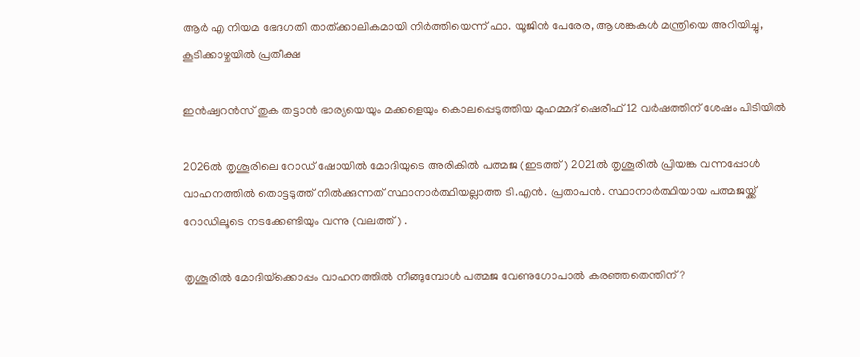ആര്‍ എ നിയമ ഭേദഗതി താത്ക്കാലികമായി നിര്‍ത്തിയെന്ന് ഫാ. യൂജിന്‍ പേരേര, ആശങ്കകള്‍ മന്ത്രിയെ അറിയിച്ചു, കൂടിക്കാഴ്ചയില്‍ പ്രതീക്ഷ

ഇന്‍ഷ്വറന്‍സ് തുക തട്ടാന്‍ ഭാര്യയെയും മക്കളെയും കൊലപ്പെടുത്തിയ മുഹമ്മദ് ഷെരീഫ് 12 വര്‍ഷത്തിന് ശേഷം പിടിയില്‍

2026ല്‍ തൃശൂരിലെ റോ‍ഡ് ഷോയില്‍ മോദിയുടെ അരികില്‍ പത്മജ (ഇടത്ത്) 2021ല്‍ തൃശൂരില്‍ പ്രിയങ്ക വന്നപ്പോള്‍ വാഹനത്തില്‍ തൊട്ടടുത്ത് നില്‍ക്കുന്നത് സ്ഥാനാര്‍ത്ഥിയല്ലാത്ത ടി.എന്‍. പ്രതാപന്‍. സ്ഥാനാര്‍ത്ഥിയായ പത്മജയ്ക്ക് റോഡിലൂടെ നടക്കേണ്ടിയും വന്നു (വലത്ത്) .

തൃശൂരില്‍ മോദിയ്‌ക്കൊപ്പം വാഹനത്തില്‍ നീങ്ങുമ്പോള്‍ പത്മജ വേണുഗോപാല്‍ കരഞ്ഞതെന്തിന്?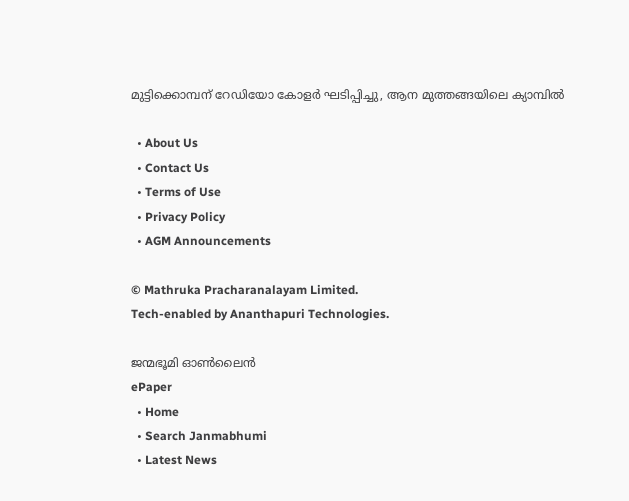മുട്ടിക്കൊമ്പന് റേഡിയോ കോളര്‍ ഘടിപ്പിച്ചു, ആന മുത്തങ്ങയിലെ ക്യാമ്പില്‍

  • About Us
  • Contact Us
  • Terms of Use
  • Privacy Policy
  • AGM Announcements

© Mathruka Pracharanalayam Limited.
Tech-enabled by Ananthapuri Technologies.

ജന്മഭൂമി ഓണ്‍ലൈന്‍
ePaper
  • Home
  • Search Janmabhumi
  • Latest News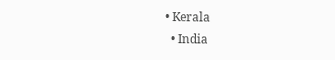• Kerala
  • India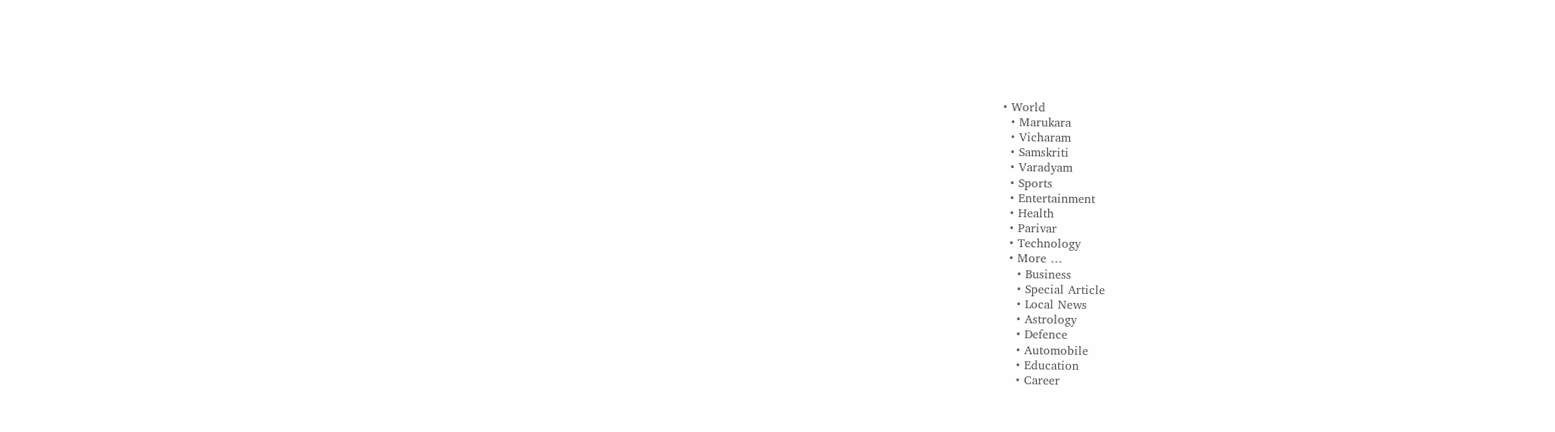• World
  • Marukara
  • Vicharam
  • Samskriti
  • Varadyam
  • Sports
  • Entertainment
  • Health
  • Parivar
  • Technology
  • More …
    • Business
    • Special Article
    • Local News
    • Astrology
    • Defence
    • Automobile
    • Education
    • Career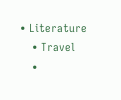• Literature
    • Travel
    •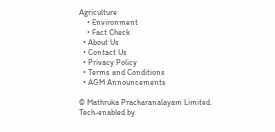Agriculture
    • Environment
    • Fact Check
  • About Us
  • Contact Us
  • Privacy Policy
  • Terms and Conditions
  • AGM Announcements

© Mathruka Pracharanalayam Limited.
Tech-enabled by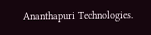Ananthapuri Technologies.